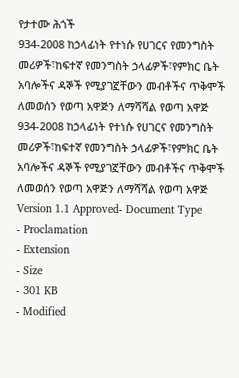የታተሙ ሕጎች
934-2008 ከኃላፊነት የተነሱ የሀገርና የመንግስት መሪዎች፣ከፍተኛ የመንግስት ኃላፊዎች፣የምክር ቤት አባሎችና ዳኞች የሚያገኟቸውን መብቶችና ጥቅሞች ለመወሰን የወጣ አዋጅን ለማሻሻል የወጣ አዋጅ
934-2008 ከኃላፊነት የተነሱ የሀገርና የመንግስት መሪዎች፣ከፍተኛ የመንግስት ኃላፊዎች፣የምክር ቤት አባሎችና ዳኞች የሚያገኟቸውን መብቶችና ጥቅሞች ለመወሰን የወጣ አዋጅን ለማሻሻል የወጣ አዋጅ
Version 1.1 Approved- Document Type
- Proclamation
- Extension
- Size
- 301 KB
- Modified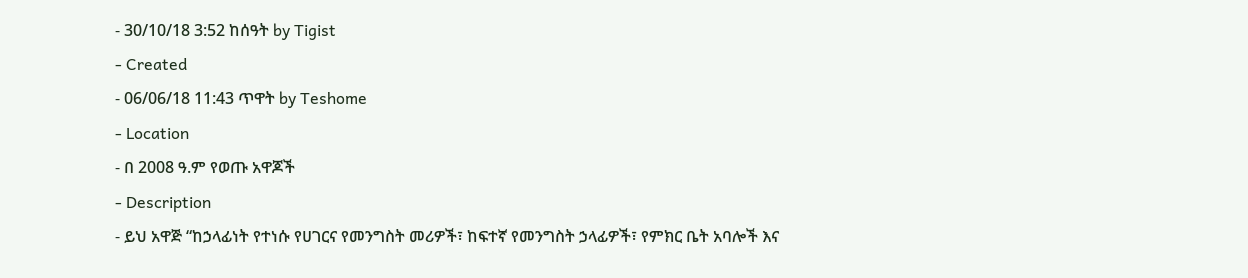- 30/10/18 3:52 ከሰዓት by Tigist
- Created
- 06/06/18 11:43 ጥዋት by Teshome
- Location
- በ 2008 ዓ.ም የወጡ አዋጆች
- Description
- ይህ አዋጅ “ከኃላፊነት የተነሱ የሀገርና የመንግስት መሪዎች፣ ከፍተኛ የመንግስት ኃላፊዎች፣ የምክር ቤት አባሎች እና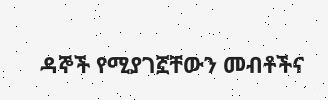ዳኞች የሚያገኟቸውን መብቶችና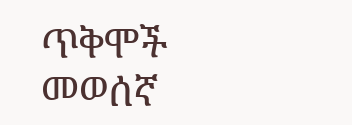ጥቅሞች መወሰኛ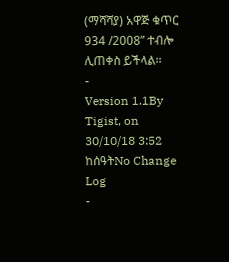(ማሻሻያ) አዋጅ ቁጥር 934 /2008” ተብሎ ሊጠቀስ ይችላል፡፡
-
Version 1.1By Tigist, on 30/10/18 3:52 ከሰዓትNo Change Log
-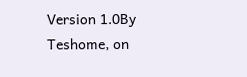Version 1.0By Teshome, on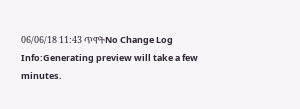06/06/18 11:43 ጥዋትNo Change Log
Info:Generating preview will take a few minutes.